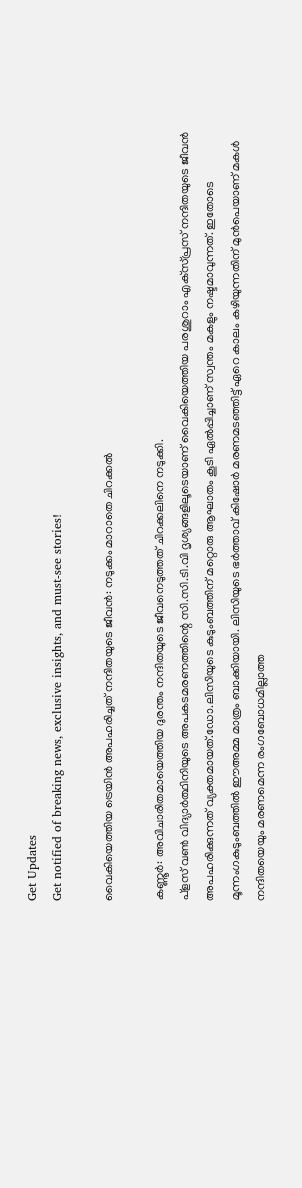Get Updates
Get notified of breaking news, exclusive insights, and must-see stories!

വൈകിയെത്തിയ ട്രെയിന്‍ അപഹരിച്ചത് നന്ദിതയുടെ ജീവന്‍: നടുക്കം മാറാതെ ചിറക്കല്‍

കണ്ണൂര്‍: അവിചാരിതമായെത്തിയ ദുരന്തം നന്ദിതയുടെ ജീവനെടുത്തത് ചിറക്കലിനെ നടുക്കി.
പ്‌ളസ് വണ്‍ വിദ്യാര്‍ത്ഥിനിയുടെ അപകടമരണത്തിന്റെ സി.സി.ടി.വി ദൃശ്യങ്ങളിലൂടെയാണ് വൈകിയെത്തിയ പരശുറാം എക്‌സ്പ്രസ് നന്ദിതയുടെ ജീവന്‍ അപഹരിക്കുന്നത് വ്യക്തമായത്.ഡോ.ലിസിയുടെ കുടുംബത്തിന് മറ്റൊരു ആഘാതം കൂടി ഏല്‍പ്പിച്ചാണ് സ്വന്തം മകളും നഷ്ടമാവുന്നത്. ഇതോടെ മൂന്നംഗകുടുംബത്തില്‍ ഈഅമ്മ മാത്രം ബാക്കിയായി. ലിസിയുടെ ഭര്‍ത്താവ് കിഷോര്‍ മരണമടഞ്ഞിട്ട് ഏറെ കാലം കഴിയുന്നതിന് മുന്‍പെയാണ് മകള്‍ നന്ദിതയെയും മരണമെന്ന രംഗബോധമില്ലാത്ത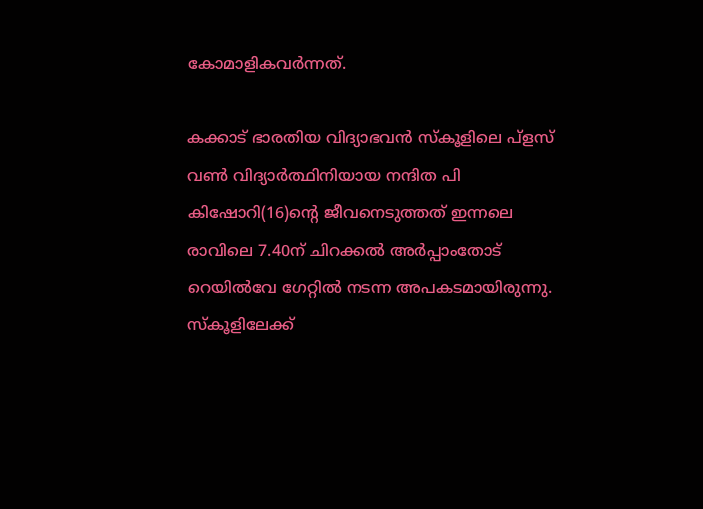കോമാളികവര്‍ന്നത്.

കക്കാട് ഭാരതിയ വിദ്യാഭവന്‍ സ്‌കൂളിലെ പ്‌ളസ് വണ്‍ വിദ്യാര്‍ത്ഥിനിയായ നന്ദിത പി കിഷോറി(16)ന്റെ ജീവനെടുത്തത് ഇന്നലെ രാവിലെ 7.40ന് ചിറക്കല്‍ അര്‍പ്പാംതോട് റെയില്‍വേ ഗേറ്റില്‍ നടന്ന അപകടമായിരുന്നു. സ്‌കൂളിലേക്ക്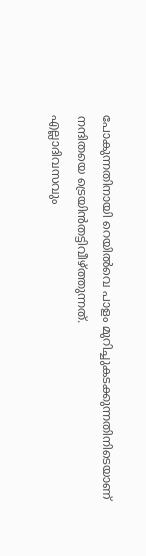പോകുന്നതിനായി റെയില്‍വെ പാളം മുറിച്ചുകടക്കുന്നതിനിടെയാണ് നന്ദിതയെ ട്രെയിന്‍തട്ടിവീഴ്ത്തുന്നത്.
എല്ലാദിവസവും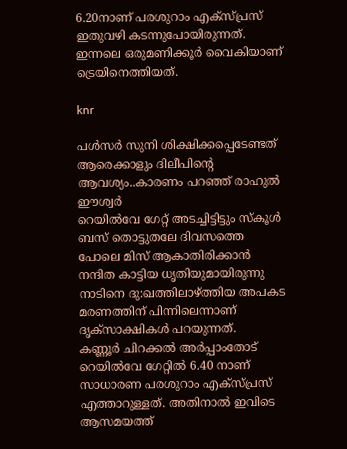6.20നാണ് പരശുറാം എക്‌സ്പ്രസ് ഇതുവഴി കടന്നുപോയിരുന്നത്. ഇന്നലെ ഒരുമണിക്കൂര്‍ വൈകിയാണ് ട്രെയിനെത്തിയത്.

knr

പള്‍സര്‍ സുനി ശിക്ഷിക്കപ്പെടേണ്ടത് ആരെക്കാളും ദിലീപിന്റെ ആവശ്യം..കാരണം പറഞ്ഞ് രാഹുല്‍ ഈശ്വര്‍
റെയില്‍വേ ഗേറ്റ് അടച്ചിട്ടിട്ടും സ്‌കൂള്‍ ബസ് തൊട്ടുതലേ ദിവസത്തെ പോലെ മിസ് ആകാതിരിക്കാന്‍ നന്ദിത കാട്ടിയ ധൃതിയുമായിരുന്നു നാടിനെ ദു:ഖത്തിലാഴ്ത്തിയ അപകട മരണത്തിന് പിന്നിലെന്നാണ് ദൃക്‌സാക്ഷികള്‍ പറയുന്നത്.
കണ്ണൂര്‍ ചിറക്കല്‍ അര്‍പ്പാംതോട് റെയില്‍വേ ഗേറ്റില്‍ 6.40 നാണ് സാധാരണ പരശുറാം എക്‌സ്പ്രസ് എത്താറുള്ളത്. അതിനാല്‍ ഇവിടെ ആസമയത്ത്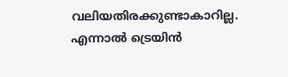വലിയതിരക്കുണ്ടാകാറില്ല. എന്നാല്‍ ട്രെയിന്‍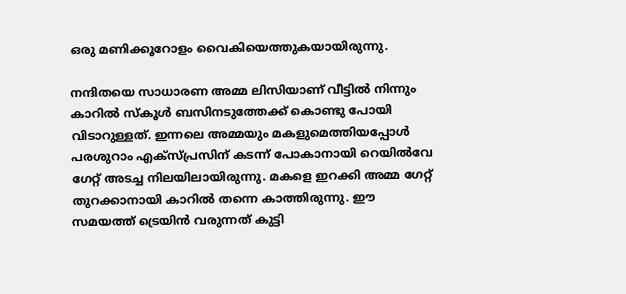ഒരു മണിക്കൂറോളം വൈകിയെത്തുകയായിരുന്നു.

നന്ദിതയെ സാധാരണ അമ്മ ലിസിയാണ് വീട്ടില്‍ നിന്നും കാറില്‍ സ്‌കൂള്‍ ബസിനടുത്തേക്ക് കൊണ്ടു പോയി വിടാറുള്ളത്. ഇന്നലെ അമ്മയും മകളുമെത്തിയപ്പോള്‍ പരശുറാം എക്‌സ്പ്രസിന് കടന്ന് പോകാനായി റെയില്‍വേ ഗേറ്റ് അടച്ച നിലയിലായിരുന്നു. മകളെ ഇറക്കി അമ്മ ഗേറ്റ് തുറക്കാനായി കാറില്‍ തന്നെ കാത്തിരുന്നു. ഈ സമയത്ത് ട്രെയിന്‍ വരുന്നത് കുട്ടി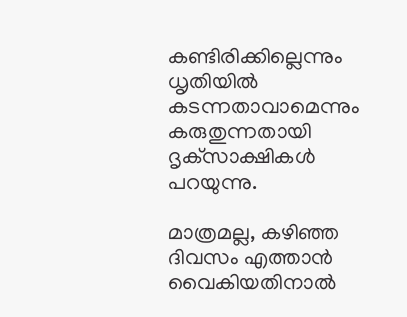കണ്ടിരിക്കില്ലെന്നും ധൃതിയില്‍ കടന്നതാവാമെന്നും കരുതുന്നതായി ദൃക്‌സാക്ഷികള്‍ പറയുന്നു.

മാത്രമല്ല, കഴിഞ്ഞ ദിവസം എത്താന്‍ വൈകിയതിനാല്‍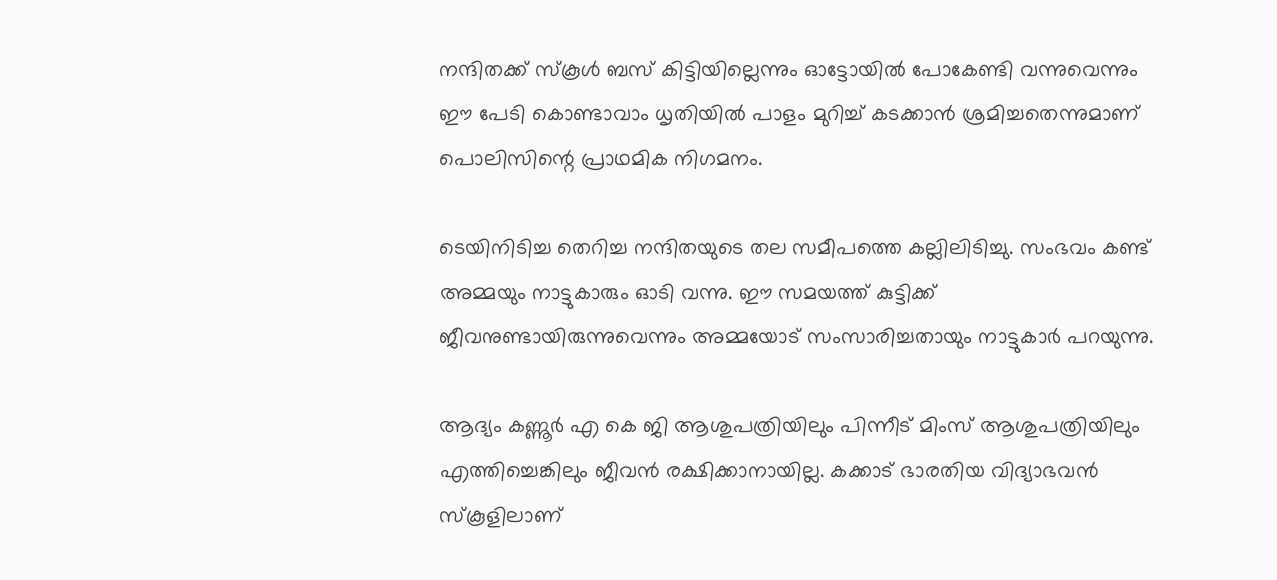നന്ദിതക്ക് സ്‌കൂള്‍ ബസ് കിട്ടിയില്ലെന്നും ഓട്ടോയില്‍ പോകേണ്ടി വന്നുവെന്നും ഈ പേടി കൊണ്ടാവാം ധൃതിയില്‍ പാളം മുറിച്ച് കടക്കാന്‍ ശ്രമിച്ചതെന്നുമാണ് പൊലിസിന്റെ പ്രാഥമിക നിഗമനം.

ടെയിനിടിച്ച തെറിച്ച നന്ദിതയുടെ തല സമീപത്തെ കല്ലിലിടിച്ചു. സംഭവം കണ്ട് അമ്മയും നാട്ടുകാരും ഓടി വന്നു. ഈ സമയത്ത് കുട്ടിക്ക് ജീവനുണ്ടായിരുന്നുവെന്നും അമ്മയോട് സംസാരിച്ചതായും നാട്ടുകാര്‍ പറയുന്നു.

ആദ്യം കണ്ണൂര്‍ എ കെ ജി ആശുപത്രിയിലും പിന്നീട് മിംസ് ആശുപത്രിയിലും എത്തിച്ചെങ്കിലും ജീവന്‍ രക്ഷിക്കാനായില്ല. കക്കാട് ഭാരതിയ വിദ്യാഭവന്‍ സ്‌കൂളിലാണ്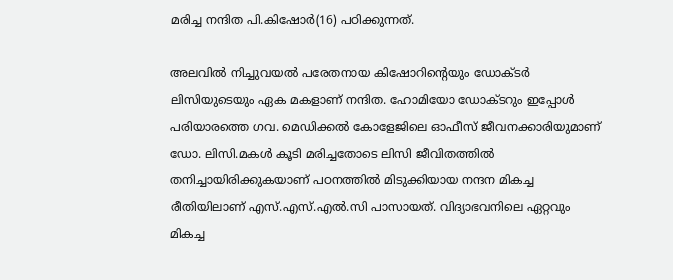മരിച്ച നന്ദിത പി.കിഷോര്‍(16) പഠിക്കുന്നത്.

അലവില്‍ നിച്ചുവയല്‍ പരേതനായ കിഷോറിന്റെയും ഡോക്ടര്‍ ലിസിയുടെയും ഏക മകളാണ് നന്ദിത. ഹോമിയോ ഡോക്ടറും ഇപ്പോള്‍ പരിയാരത്തെ ഗവ. മെഡിക്കല്‍ കോളേജിലെ ഓഫീസ് ജീവനക്കാരിയുമാണ് ഡോ. ലിസി.മകള്‍ കൂടി മരിച്ചതോടെ ലിസി ജീവിതത്തില്‍ തനിച്ചായിരിക്കുകയാണ് പഠനത്തില്‍ മിടുക്കിയായ നന്ദന മികച്ച രീതിയിലാണ് എസ്.എസ്.എല്‍.സി പാസായത്. വിദ്യാഭവനിലെ ഏറ്റവും മികച്ച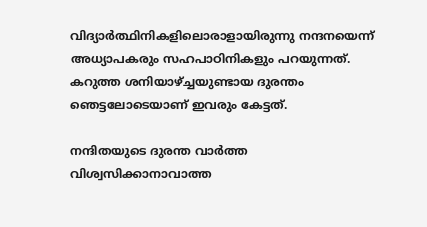വിദ്യാര്‍ത്ഥിനികളിലൊരാളായിരുന്നു നന്ദനയെന്ന് അധ്യാപകരും സഹപാഠിനികളും പറയുന്നത്. കറുത്ത ശനിയാഴ്ച്ചയുണ്ടായ ദുരന്തം ഞെട്ടലോടെയാണ് ഇവരും കേട്ടത്.

നന്ദിതയുടെ ദുരന്ത വാര്‍ത്ത വിശ്വസിക്കാനാവാത്ത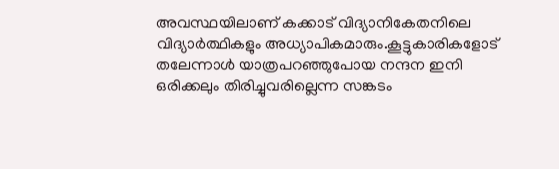അവസ്ഥയിലാണ് കക്കാട് വിദ്യാനികേതനിലെ വിദ്യാര്‍ത്ഥികളും അധ്യാപികമാരും.കൂട്ടുകാരികളോട് തലേന്നാള്‍ യാത്രപറഞ്ഞുപോയ നന്ദന ഇനി ഒരിക്കലും തിരിച്ചുവരില്ലെന്ന സങ്കടം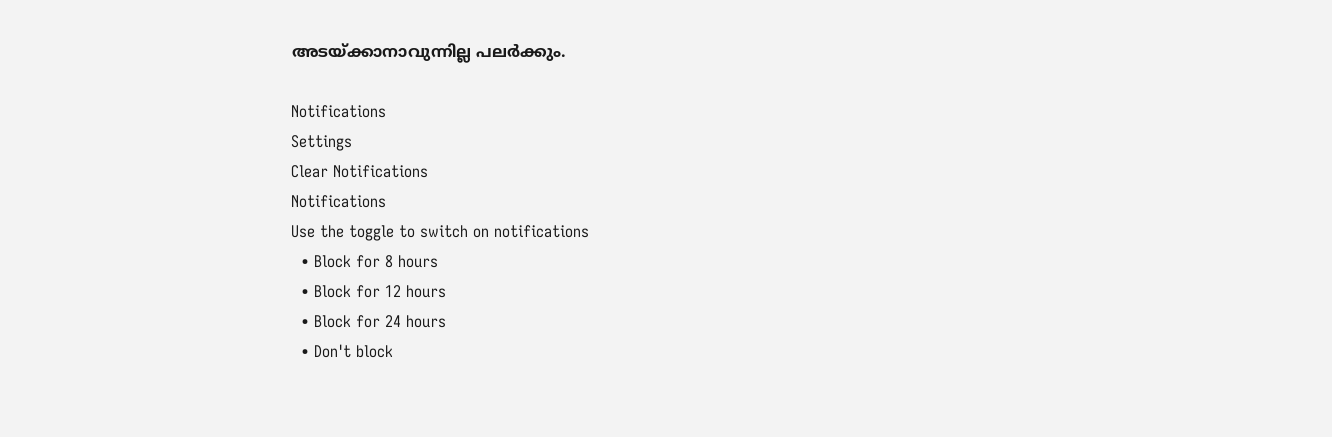അടയ്ക്കാനാവുന്നില്ല പലര്‍ക്കും.

Notifications
Settings
Clear Notifications
Notifications
Use the toggle to switch on notifications
  • Block for 8 hours
  • Block for 12 hours
  • Block for 24 hours
  • Don't block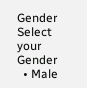Gender
Select your Gender
  • Male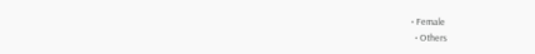• Female
  • Others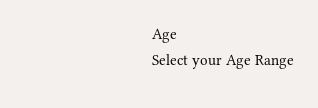Age
Select your Age Range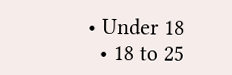• Under 18
  • 18 to 25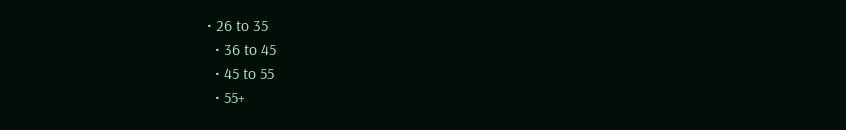• 26 to 35
  • 36 to 45
  • 45 to 55
  • 55+